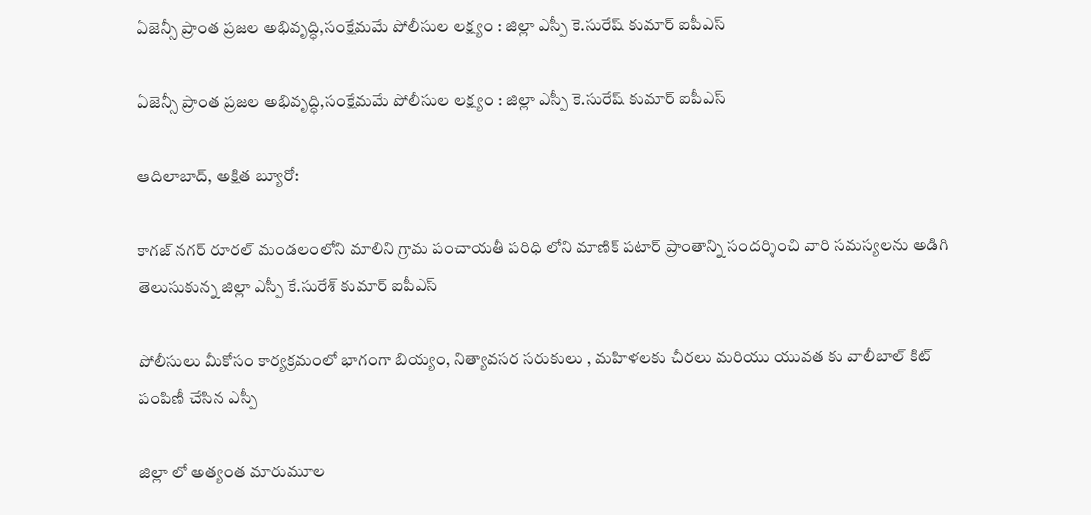ఏజెన్సీ ప్రాంత ప్రజల అభివృద్ధి,సంక్షేమమే పోలీసుల లక్ష్యం : జిల్లా ఎస్పీ కె.సురేష్ కుమార్ ఐపీఎస్

ఏజెన్సీ ప్రాంత ప్రజల అభివృద్ధి,సంక్షేమమే పోలీసుల లక్ష్యం : జిల్లా ఎస్పీ కె.సురేష్ కుమార్ ఐపీఎస్

ఆదిలాబాద్, అక్షిత బ్యూరో:

కాగజ్ నగర్ రూరల్ మండలంలోని మాలిని గ్రామ పంచాయతీ పరిధి లోని మాణిక్ పటార్ ప్రాంతాన్ని సందర్శించి వారి సమస్యలను అడిగి తెలుసుకున్న జిల్లా ఎస్పీ కే.సురేశ్ కుమార్ ఐపీఎస్

పోలీసులు మీకోసం కార్యక్రమంలో భాగంగా బియ్యం, నిత్యావసర సరుకులు , మహిళలకు చీరలు మరియు యువత కు వాలీబాల్ కిట్ పంపిణీ చేసిన ఎస్పీ

జిల్లా లో అత్యంత మారుమూల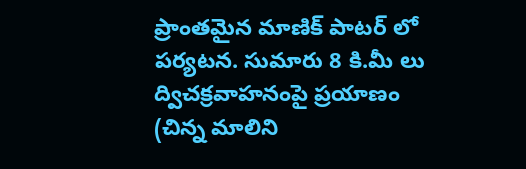ప్రాంతమైన మాణిక్ పాటర్ లో పర్యటన. సుమారు 8 కి.మీ లు ద్విచక్రవాహనంపై ప్రయాణం (చిన్న మాలిని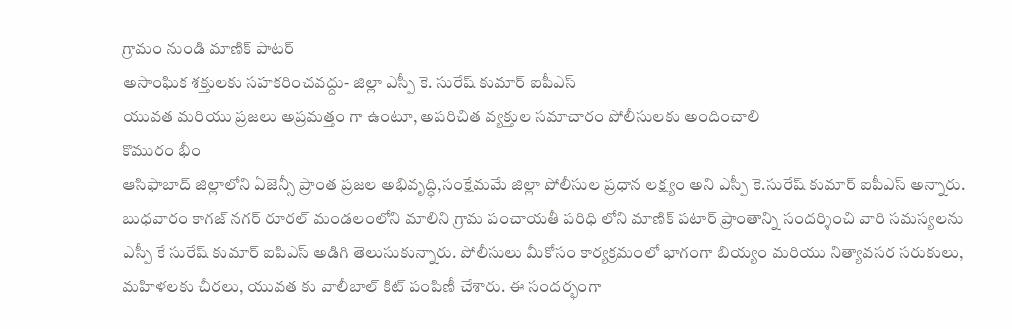గ్రామం నుండి మాణిక్ పాటర్
అసాంఘిక శక్తులకు సహకరించవద్దు- జిల్లా ఎస్పీ కె. సురేష్ కుమార్ ఐపీఎస్
యువత మరియు ప్రజలు అప్రమత్తం గా ఉంటూ, అపరిచిత వ్యక్తుల సమాచారం పోలీసులకు అందించాలి
కొమురం భీం
ఆసిఫాబాద్ జిల్లాలోని ఏజెన్సీ ప్రాంత ప్రజల అభివృద్ధి,సంక్షేమమే జిల్లా పోలీసుల ప్రధాన లక్ష్యం అని ఎస్పీ కె.సురేష్ కుమార్ ఐపీఎస్ అన్నారు.
బుధవారం కాగజ్ నగర్ రూరల్ మండలంలోని మాలిని గ్రామ పంచాయతీ పరిధి లోని మాణిక్ పటార్ ప్రాంతాన్ని సందర్శించి వారి సమస్యలను ఎస్పీ కే సురేష్ కుమార్ ఐపిఎస్ అడిగి తెలుసుకున్నారు. పోలీసులు మీకోసం కార్యక్రమంలో భాగంగా బియ్యం మరియు నిత్యావసర సరుకులు, మహిళలకు చీరలు, యువత కు వాలీబాల్ కిట్ పంపిణీ చేశారు. ఈ సందర్భంగా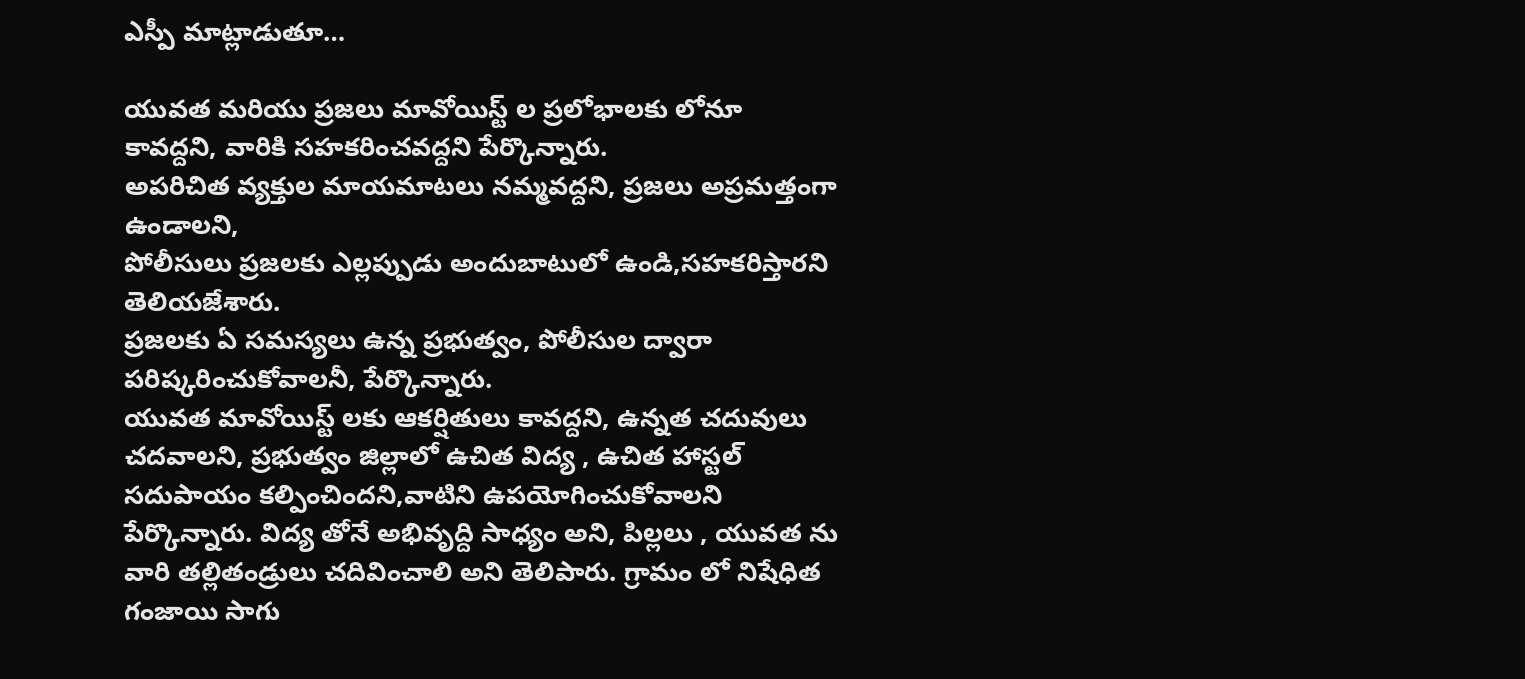ఎస్పీ మాట్లాడుతూ…

యువత మరియు ప్రజలు మావోయిస్ట్ ల ప్రలోభాలకు లోనూ కావద్దని, వారికి సహకరించవద్దని పేర్కొన్నారు.
అపరిచిత వ్యక్తుల మాయమాటలు నమ్మవద్దని, ప్రజలు అప్రమత్తంగా ఉండాలని,
పోలీసులు ప్రజలకు ఎల్లప్పుడు అందుబాటులో ఉండి,సహకరిస్తారని తెలియజేశారు.
ప్రజలకు ఏ సమస్యలు ఉన్న ప్రభుత్వం, పోలీసుల ద్వారా
పరిష్కరించుకోవాలనీ, పేర్కొన్నారు.
యువత మావోయిస్ట్ లకు ఆకర్షితులు కావద్దని, ఉన్నత చదువులు చదవాలని, ప్రభుత్వం జిల్లాలో ఉచిత విద్య , ఉచిత హాస్టల్ సదుపాయం కల్పించిందని,వాటిని ఉపయోగించుకోవాలని పేర్కొన్నారు. విద్య తోనే అభివృద్ది సాధ్యం అని, పిల్లలు , యువత ను వారి తల్లితండ్రులు చదివించాలి అని తెలిపారు. గ్రామం లో నిషేధిత గంజాయి సాగు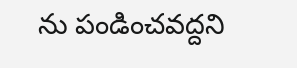ను పండించవద్దని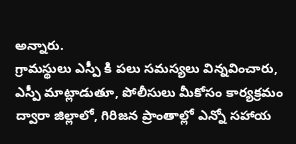అన్నారు.
గ్రామస్థులు ఎస్పీ కి పలు సమస్యలు విన్నవించారు, ఎస్పీ మాట్లాడుతూ, పోలీసులు మీకోసం కార్యక్రమం ద్వారా జిల్లాలో, గిరిజన ప్రాంతాల్లో ఎన్నో సహాయ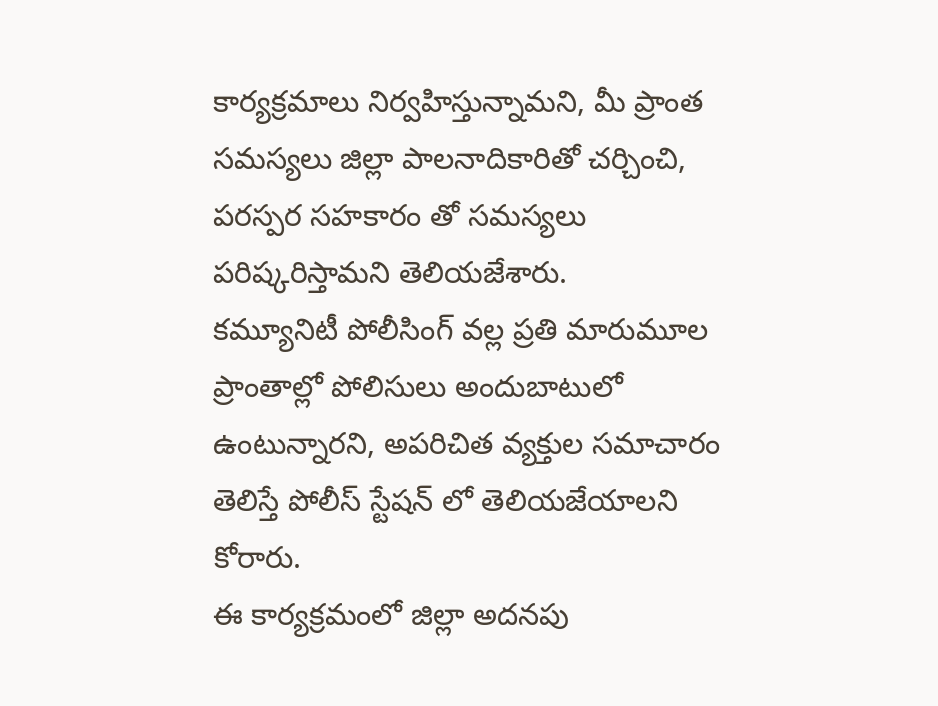కార్యక్రమాలు నిర్వహిస్తున్నామని, మీ ప్రాంత సమస్యలు జిల్లా పాలనాదికారితో చర్చించి, పరస్పర సహకారం తో సమస్యలు పరిష్కరిస్తామని తెలియజేశారు.
కమ్యూనిటీ పోలీసింగ్ వల్ల ప్రతి మారుమూల ప్రాంతాల్లో పోలిసులు అందుబాటులో ఉంటున్నారని, అపరిచిత వ్యక్తుల సమాచారం తెలిస్తే పోలీస్ స్టేషన్ లో తెలియజేయాలని కోరారు.
ఈ కార్యక్రమంలో జిల్లా అదనపు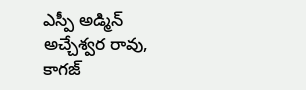ఎస్పీ అడ్మిన్ అచ్చేశ్వర రావు, కాగజ్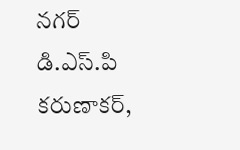నగర్ డి.ఎస్.పి కరుణాకర్,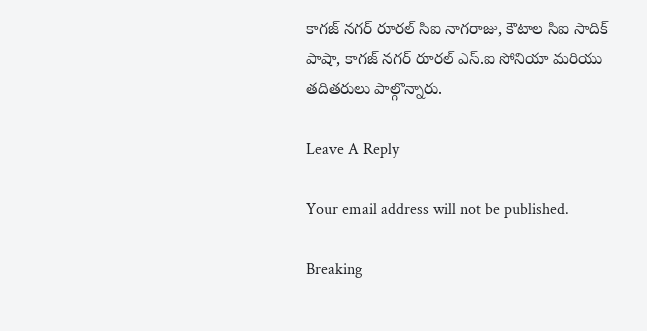కాగజ్ నగర్ రూరల్ సిఐ నాగరాజు, కౌటాల సిఐ సాదిక్ పాషా, కాగజ్ నగర్ రూరల్ ఎస్.ఐ సోనియా మరియు తదితరులు పాల్గొన్నారు.

Leave A Reply

Your email address will not be published.

Breaking